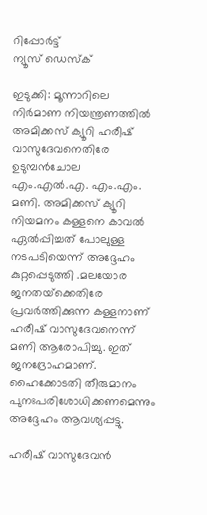റിപ്പോര്‍ട്ട്
ന്യൂസ് ഡെസ്ക്

ഇടുക്കി: മൂന്നാറിലെ നിർമാണ നിയന്ത്രണത്തിൽ അമിക്കസ് ക്യൂറി ഹരീഷ് വാസുദേവനെതിരേ ഉടുമ്പൻചോല എം.എൽ.എ. എം.എം. മണി. അമിക്കസ് ക്യൂറി നിയമനം കള്ളനെ കാവൽ ഏൽപ്പിച്ചത് പോലുള്ള നടപടിയെന്ന് അദ്ദേഹം കുറ്റപ്പെടുത്തി .മലയോര ജനതയ്‌ക്കെതിരേ പ്രവർത്തിക്കുന്ന കള്ളനാണ് ഹരീഷ് വാസുദേവനെന്ന് മണി ആരോപിച്ചു. ഇത് ജനദ്രോഹമാണ്. ഹൈക്കോടതി തീരുമാനം പുനഃപരിശോധിക്കണമെന്നും അദ്ദേഹം ആവശ്യപ്പട്ടു.

ഹരീഷ് വാസുദേവൻ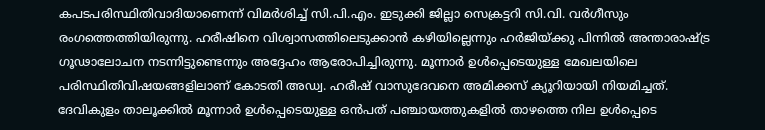കപടപരിസ്ഥിതിവാദിയാണെന്ന് വിമർശിച്ച് സി.പി.എം. ഇടുക്കി ജില്ലാ സെക്രട്ടറി സി.വി. വർഗീസും രംഗത്തെത്തിയിരുന്നു. ഹരീഷിനെ വിശ്വാസത്തിലെടുക്കാൻ കഴിയില്ലെന്നും ഹർജിയ്ക്കു പിന്നിൽ അന്താരാഷ്ട്ര ഗൂഢാലോചന നടന്നിട്ടുണ്ടെന്നും അദ്ദേഹം ആരോപിച്ചിരുന്നു. മൂന്നാർ ഉൾപ്പെടെയുള്ള മേഖലയിലെ പരിസ്ഥിതിവിഷയങ്ങളിലാണ് കോടതി അഡ്വ. ഹരീഷ് വാസുദേവനെ അമിക്കസ് ക്യൂറിയായി നിയമിച്ചത്. ദേവികുളം താലൂക്കിൽ മൂന്നാർ ഉൾപ്പെടെയുള്ള ഒൻപത് പഞ്ചായത്തുകളിൽ താഴത്തെ നില ഉൾപ്പെടെ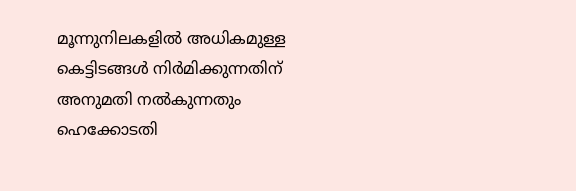മൂന്നുനിലകളിൽ അധികമുള്ള കെട്ടിടങ്ങൾ നിർമിക്കുന്നതിന് അനുമതി നൽകുന്നതും ഹെക്കോടതി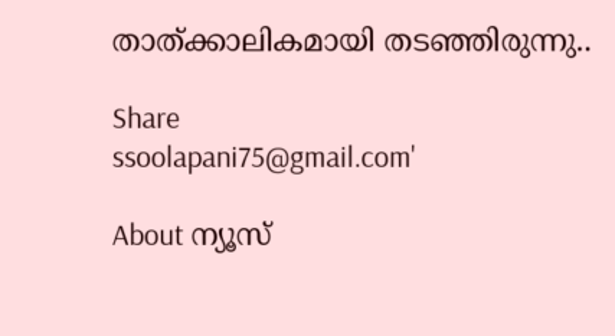താത്ക്കാലികമായി തടഞ്ഞിരുന്നു..

Share
ssoolapani75@gmail.com'

About ന്യൂസ്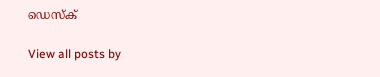ഡെസ്ക്

View all posts by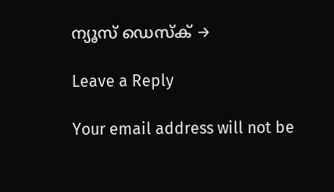ന്യൂസ് ഡെസ്ക് →

Leave a Reply

Your email address will not be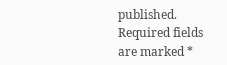published. Required fields are marked *